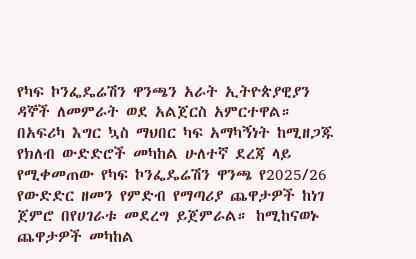የካፍ ኮንፌዴሬሽን ዋንጫን አራት ኢትዮጵያዊያን ዳኞች ለመምራት ወደ አልጀርስ አምርተዋል።
በአፍሪካ እግር ኳስ ማህበር ካፍ አማካኝነት ከሚዘጋጁ የክለብ ውድድሮች መካከል ሁለተኛ ደረጃ ላይ የሚቀመጠው የካፍ ኮንፌዴሬሽን ዋንጫ የ2025/26 የውድድር ዘመን የምድብ የማጣሪያ ጨዋታዎች ከነገ ጀምሮ በየሀገራቱ መደረግ ይጀምራል። ከሚከናወኑ ጨዋታዎች መካከል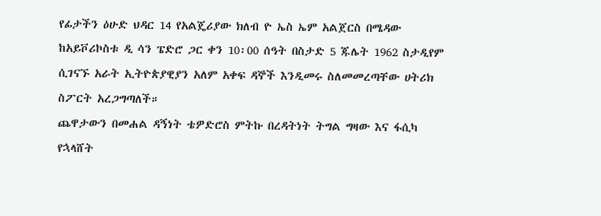የፊታችን ዕሁድ ህዳር 14 የአልጄሪያው ክለብ ዮ ኤስ ኤም አልጀርስ በሜዳው ከአይቮሪኮስቱ ዲ ሳን ፔድሮ ጋር ቀን 10፡00 ሰዓት በስታድ 5 ጁሌት 1962 ስታዲየም ሲገናኙ አራት ኢትዮጵያዊያን አለም አቀፍ ዳኞች እንዲመሩ ስለመመረጣቸው ሀትሪክ ስፖርት አረጋግጣለች።
ጨዋታውን በመሐል ዳኝነት ቴዎድሮስ ምትኩ በረዳትነት ትግል ግዛው እና ፋሲካ የኋላሸት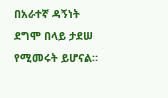በአራተኛ ዳኝነት ደግሞ በላይ ታደሠ የሚመሩት ይሆናል።